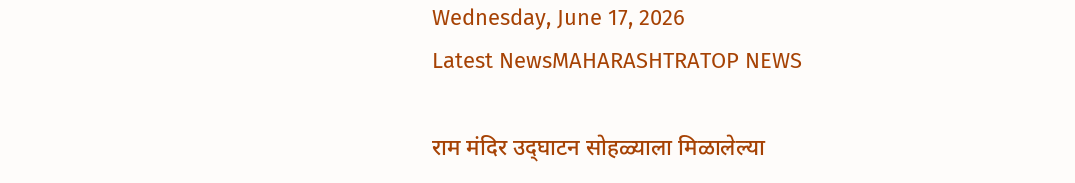Wednesday, June 17, 2026
Latest NewsMAHARASHTRATOP NEWS

राम मंदिर उद्‌घाटन सोहळ्याला मिळालेल्या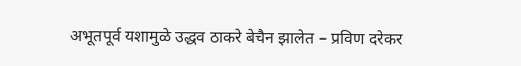अभूतपूर्व यशामुळे उद्धव ठाकरे बेचैन झालेत – प्रविण दरेकर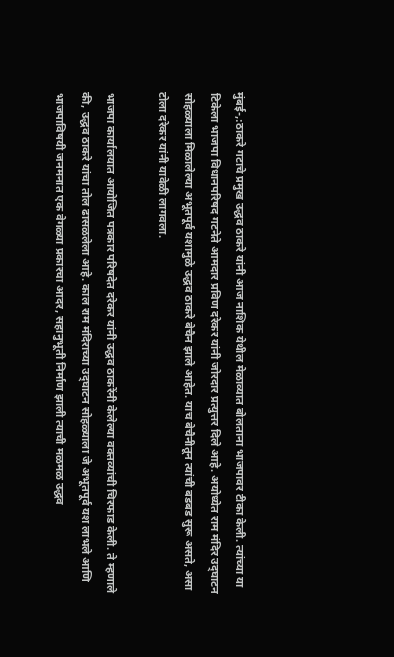मुंबई-,:ठाकरे गटाचे प्रमुख उद्धव ठाकरे यांनी आज नाशिक येथील मेळाव्यात बोलताना भाजपावर टीका केली. त्यांच्या या टिकेला भाजपा विधानपरिषद गटनेते आमदार प्रविण दरेकर यांनी जोरदार प्रत्युत्तर दिले आहे. अयोध्येत राम मंदिर उद्‌घाटन सोहळ्याला मिळालेल्या अभूतपूर्व यशामुळे उद्धव ठाकरे बेचैन झाले आहेत. याच बेचैनीतून त्यांची बडबड सुरू असते, असा टोला दरेकर यांनी यावेळी लागवला.

भाजपा कार्यालयात आयोजित पत्रकार परिषदेत दरेकर यांनी उद्धव ठाकरेंनी केलेल्या वक्तव्यांची चिरफाड केली. ते म्हणाले की, उद्धव ठाकरे यांचा तोल ढासळलेला आहे. काल राम मंदिराच्या उद्‌घाटन सोहळ्याला जे अभूतपूर्व यश लाभले आणि भाजपाविषयी जनमनात एक वेगळ्या प्रकारचा आदर, सहानुभूती निर्माण झाली त्याची मळमळ उद्धव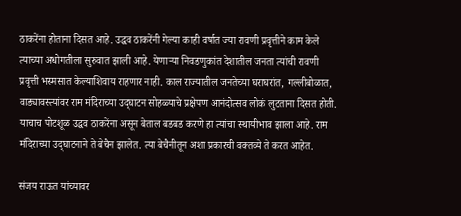ठाकरेंना होताना दिसत आहे. उद्धव ठाकरेंनी गेल्या काही वर्षात ज्या रावणी प्रवृत्तीने काम केले त्याच्या अधोगतीला सुरुवात झाली आहे. येणाऱ्या निवडणुकांत देशातील जनता त्यांची रावणी प्रवृत्ती भस्मसात केल्याशिवाय राहणार नाही. काल राज्यातील जनतेच्या घराघरांत, गल्लीबोळात, वाड्यावस्त्यांवर राम मंदिराच्या उद्‌घाटन सोहळ्याचे प्रक्षेपण आनंदोत्सव लोकं लुटताना दिसत होती. याचाच पोटशूळ उद्धव ठाकरेंना असून बेताल बडबड करणे हा त्यांचा स्थायीभाव झाला आहे. राम मंदिराच्या उद्‌घाटनाने ते बेचैन झालेत. त्या बेचैनीतून अशा प्रकारची वक्तव्ये ते करत आहेत.

संजय राऊत यांच्यावर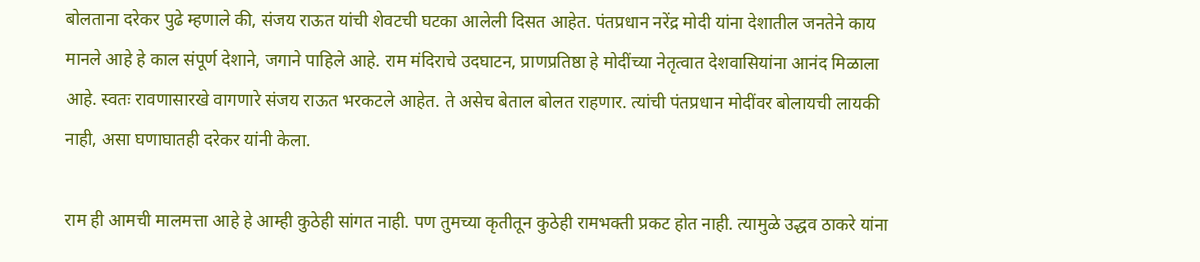बोलताना दरेकर पुढे म्हणाले की, संजय राऊत यांची शेवटची घटका आलेली दिसत आहेत. पंतप्रधान नरेंद्र मोदी यांना देशातील जनतेने काय मानले आहे हे काल संपूर्ण देशाने, जगाने पाहिले आहे. राम मंदिराचे उदघाटन, प्राणप्रतिष्ठा हे मोदींच्या नेतृत्वात देशवासियांना आनंद मिळाला आहे. स्वतः रावणासारखे वागणारे संजय राऊत भरकटले आहेत. ते असेच बेताल बोलत राहणार. त्यांची पंतप्रधान मोदींवर बोलायची लायकी नाही, असा घणाघातही दरेकर यांनी केला.

राम ही आमची मालमत्ता आहे हे आम्ही कुठेही सांगत नाही. पण तुमच्या कृतीतून कुठेही रामभक्ती प्रकट होत नाही. त्यामुळे उद्धव ठाकरे यांना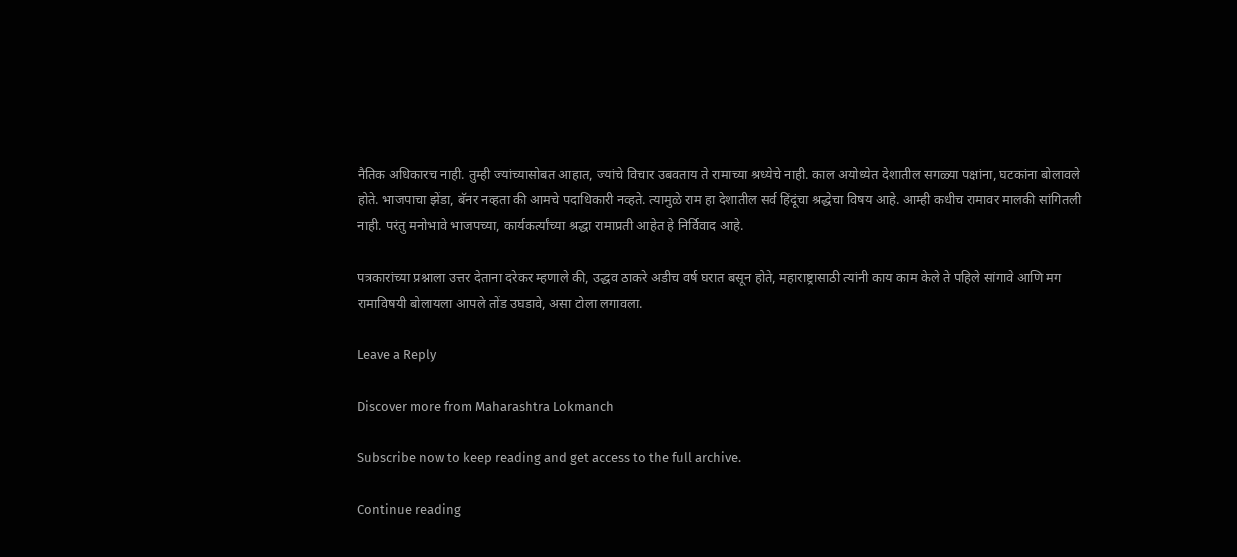नैतिक अधिकारच नाही. तुम्ही ज्यांच्यासोबत आहात, ज्यांचे विचार उबवताय ते रामाच्या श्रध्येचे नाही. काल अयोध्येत देशातील सगळ्या पक्षांना, घटकांना बोलावले होते. भाजपाचा झेंडा, बॅनर नव्हता की आमचे पदाधिकारी नव्हते. त्यामुळे राम हा देशातील सर्व हिंदूंचा श्रद्धेचा विषय आहे. आम्ही कधीच रामावर मालकी सांगितली नाही. परंतु मनोभावे भाजपच्या, कार्यकर्त्यांच्या श्रद्धा रामाप्रती आहेत हे निर्विवाद आहे.

पत्रकारांच्या प्रश्नाला उत्तर देताना दरेकर म्हणाले की, उद्धव ठाकरे अडीच वर्ष घरात बसून होते, महाराष्ट्रासाठी त्यांनी काय काम केले ते पहिले सांगावे आणि मग रामाविषयी बोलायला आपले तोंड उघडावे, असा टोला लगावला.

Leave a Reply

Discover more from Maharashtra Lokmanch

Subscribe now to keep reading and get access to the full archive.

Continue reading